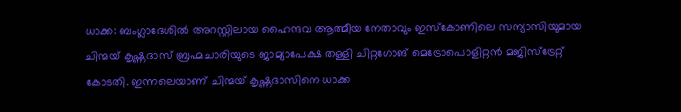ധാക്ക: ബംഗ്ലാദേശിൽ അറസ്റ്റിലായ ഹൈന്ദവ ആത്മീയ നേതാവും ഇസ്കോണിലെ സന്യാസിയുമായ ചിന്മയ് കൃഷ്ണദാസ് ബ്രഹ്മചാരിയുടെ ജാമ്യാപേക്ഷ തള്ളി ചിറ്റഗോങ് മെട്രോപൊളിറ്റൻ മജിസ്ട്രേറ്റ് കോടതി. ഇന്നലെയാണ് ചിന്മയ് കൃഷ്ണദാസിനെ ധാക്ക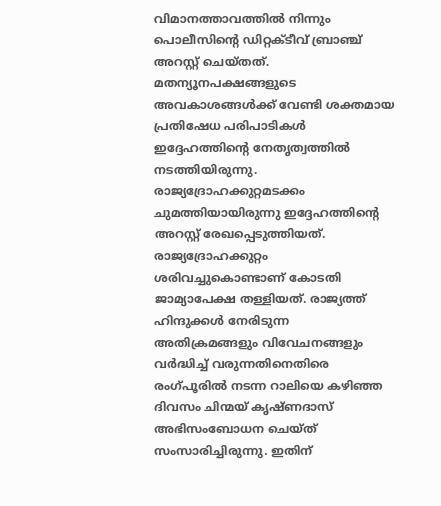വിമാനത്താവത്തിൽ നിന്നും പൊലീസിന്റെ ഡിറ്റക്ടീവ് ബ്രാഞ്ച് അറസ്റ്റ് ചെയ്തത്.
മതന്യൂനപക്ഷങ്ങളുടെ അവകാശങ്ങൾക്ക് വേണ്ടി ശക്തമായ പ്രതിഷേധ പരിപാടികൾ ഇദ്ദേഹത്തിന്റെ നേതൃത്വത്തിൽ നടത്തിയിരുന്നു. രാജ്യദ്രോഹക്കുറ്റമടക്കം ചുമത്തിയായിരുന്നു ഇദ്ദേഹത്തിന്റെ അറസ്റ്റ് രേഖപ്പെടുത്തിയത്. രാജ്യദ്രോഹക്കുറ്റം ശരിവച്ചുകൊണ്ടാണ് കോടതി ജാമ്യാപേക്ഷ തള്ളിയത്. രാജ്യത്ത് ഹിന്ദുക്കൾ നേരിടുന്ന അതിക്രമങ്ങളും വിവേചനങ്ങളും വർദ്ധിച്ച് വരുന്നതിനെതിരെ രംഗ്പൂരിൽ നടന്ന റാലിയെ കഴിഞ്ഞ ദിവസം ചിന്മയ് കൃഷ്ണദാസ് അഭിസംബോധന ചെയ്ത് സംസാരിച്ചിരുന്നു. ഇതിന്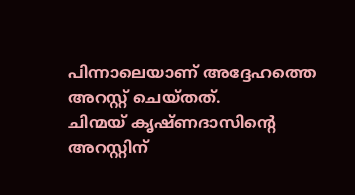പിന്നാലെയാണ് അദ്ദേഹത്തെ അറസ്റ്റ് ചെയ്തത്.
ചിന്മയ് കൃഷ്ണദാസിന്റെ അറസ്റ്റിന്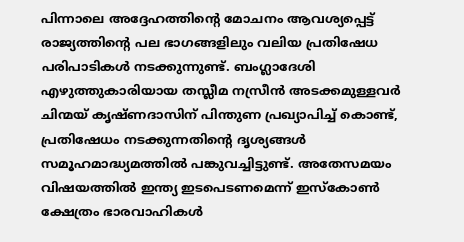പിന്നാലെ അദ്ദേഹത്തിന്റെ മോചനം ആവശ്യപ്പെട്ട് രാജ്യത്തിന്റെ പല ഭാഗങ്ങളിലും വലിയ പ്രതിഷേധ പരിപാടികൾ നടക്കുന്നുണ്ട്. ബംഗ്ലാദേശി എഴുത്തുകാരിയായ തസ്ലീമ നസ്രീൻ അടക്കമുള്ളവർ ചിന്മയ് കൃഷ്ണദാസിന് പിന്തുണ പ്രഖ്യാപിച്ച് കൊണ്ട്, പ്രതിഷേധം നടക്കുന്നതിന്റെ ദൃശ്യങ്ങൾ സമൂഹമാദ്ധ്യമത്തിൽ പങ്കുവച്ചിട്ടുണ്ട്. അതേസമയം വിഷയത്തിൽ ഇന്ത്യ ഇടപെടണമെന്ന് ഇസ്കോൺ ക്ഷേത്രം ഭാരവാഹികൾ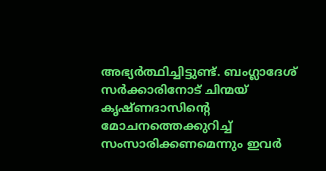അഭ്യർത്ഥിച്ചിട്ടുണ്ട്. ബംഗ്ലാദേശ് സർക്കാരിനോട് ചിന്മയ് കൃഷ്ണദാസിന്റെ മോചനത്തെക്കുറിച്ച് സംസാരിക്കണമെന്നും ഇവർ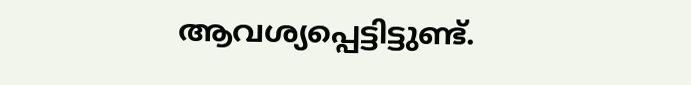ആവശ്യപ്പെട്ടിട്ടുണ്ട്.